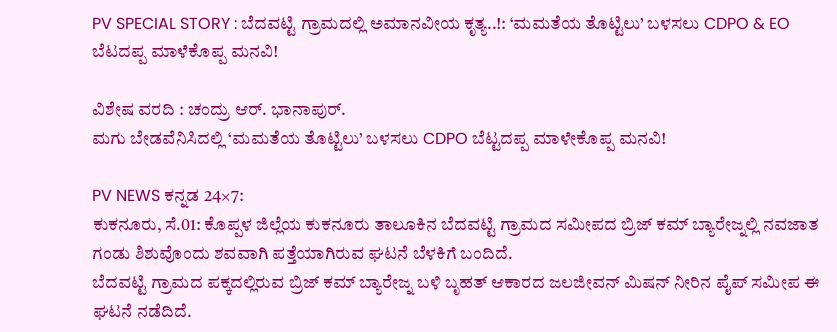PV SPECIAL STORY : ಬೆದವಟ್ಟಿ ಗ್ರಾಮದಲ್ಲಿ ಅಮಾನವೀಯ ಕೃತ್ಯ..!: ‘ಮಮತೆಯ ತೊಟ್ಟಿಲು’ ಬಳಸಲು CDPO & EO ಬೆಟದಪ್ಪ ಮಾಳೆಕೊಪ್ಪ ಮನವಿ!

ವಿಶೇಷ ವರದಿ : ಚಂದ್ರು ಆರ್. ಭಾನಾಪುರ್.
ಮಗು ಬೇಡವೆನಿಸಿದಲ್ಲಿ ‘ಮಮತೆಯ ತೊಟ್ಟಿಲು’ ಬಳಸಲು CDPO ಬೆಟ್ಟದಪ್ಪ ಮಾಳೇಕೊಪ್ಪ ಮನವಿ!

PV NEWS ಕನ್ನಡ 24×7:
ಕುಕನೂರು, ಸೆ.01: ಕೊಪ್ಪಳ ಜಿಲ್ಲೆಯ ಕುಕನೂರು ತಾಲೂಕಿನ ಬೆದವಟ್ಟಿ ಗ್ರಾಮದ ಸಮೀಪದ ಬ್ರಿಜ್ ಕಮ್ ಬ್ಯಾರೇಜ್ನಲ್ಲಿ ನವಜಾತ ಗಂಡು ಶಿಶುವೊಂದು ಶವವಾಗಿ ಪತ್ತೆಯಾಗಿರುವ ಘಟನೆ ಬೆಳಕಿಗೆ ಬಂದಿದೆ.
ಬೆದವಟ್ಟಿ ಗ್ರಾಮದ ಪಕ್ಕದಲ್ಲಿರುವ ಬ್ರಿಜ್ ಕಮ್ ಬ್ಯಾರೇಜ್ನ ಬಳಿ ಬೃಹತ್ ಆಕಾರದ ಜಲಜೀವನ್ ಮಿಷನ್ ನೀರಿನ ಪೈಪ್ ಸಮೀಪ ಈ ಘಟನೆ ನಡೆದಿದೆ.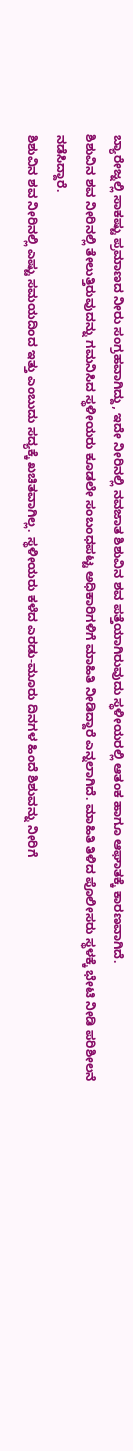ಬ್ಯಾರೇಜ್ನಲ್ಲಿ ಸಾಕಷ್ಟು ಪ್ರಮಾಣದ ನೀರು ಸಂಗ್ರಹವಾಗಿದ್ದು, ಇದೇ ನೀರಿನಲ್ಲಿ ನವಜಾತ ಶಿಶುವಿನ ಶವ ಪತ್ತೆಯಾಗಿರುವುದು ಸ್ಥಳೀಯರಲ್ಲಿ ಆತಂಕ ಹಾಗೂ ಆಘಾತಕ್ಕೆ ಕಾರಣವಾಗಿದೆ.
ಶಿಶುವಿನ ಶವ ನೀರಿನಲ್ಲಿ ತೇಲುತ್ತಿರುವುದನ್ನು ಗಮನಿಸಿದ ಸ್ಥಳೀಯರು ಕೂಡಲೇ ಸಂಬಂಧಪಟ್ಟ ಅಧಿಕಾರಿಗಳಿಗೆ ಮಾಹಿತಿ ನೀಡಿದ್ದಾರೆ ಎನ್ನಲಾಗಿದೆ. ಮಾಹಿತಿ ತಿಳಿದ ಪೊಲೀಸರು ಸ್ಥಳಕ್ಕೆ ಭೇಟಿ ನೀಡಿ ಪರಿಶೀಲನೆ ನಡೆಸಿದ್ದಾರೆ.
ಶಿಶುವಿನ ಶವ ನೀರಿನಲ್ಲಿ ಎಷ್ಟು ಸಮಯದಿಂದ ಇತ್ತು ಎಂಬುದು ಸದ್ಯಕ್ಕೆ ಖಚಿತವಾಗಿಲ್ಲ. ಸ್ಥಳೀಯರು ಕಳೆದ ಎರಡು-ಮೂರು ದಿನಗಳ ಹಿಂದೆ ಶಿಶುವನ್ನು ನೀರಿಗೆ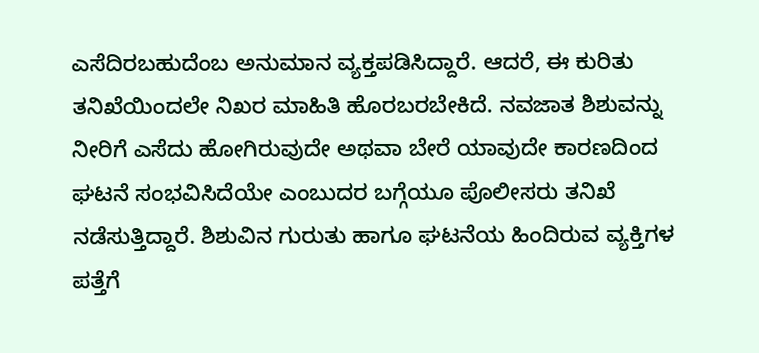ಎಸೆದಿರಬಹುದೆಂಬ ಅನುಮಾನ ವ್ಯಕ್ತಪಡಿಸಿದ್ದಾರೆ. ಆದರೆ, ಈ ಕುರಿತು ತನಿಖೆಯಿಂದಲೇ ನಿಖರ ಮಾಹಿತಿ ಹೊರಬರಬೇಕಿದೆ. ನವಜಾತ ಶಿಶುವನ್ನು ನೀರಿಗೆ ಎಸೆದು ಹೋಗಿರುವುದೇ ಅಥವಾ ಬೇರೆ ಯಾವುದೇ ಕಾರಣದಿಂದ ಘಟನೆ ಸಂಭವಿಸಿದೆಯೇ ಎಂಬುದರ ಬಗ್ಗೆಯೂ ಪೊಲೀಸರು ತನಿಖೆ ನಡೆಸುತ್ತಿದ್ದಾರೆ. ಶಿಶುವಿನ ಗುರುತು ಹಾಗೂ ಘಟನೆಯ ಹಿಂದಿರುವ ವ್ಯಕ್ತಿಗಳ ಪತ್ತೆಗೆ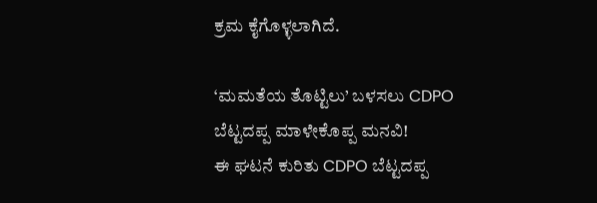ಕ್ರಮ ಕೈಗೊಳ್ಳಲಾಗಿದೆ.

‘ಮಮತೆಯ ತೊಟ್ಟಿಲು’ ಬಳಸಲು CDPO ಬೆಟ್ಟದಪ್ಪ ಮಾಳೇಕೊಪ್ಪ ಮನವಿ!
ಈ ಘಟನೆ ಕುರಿತು CDPO ಬೆಟ್ಟದಪ್ಪ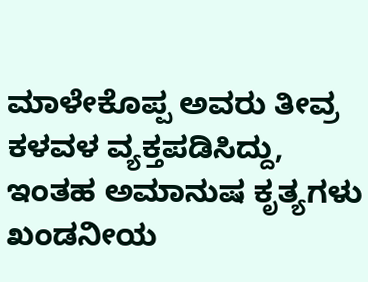ಮಾಳೇಕೊಪ್ಪ ಅವರು ತೀವ್ರ ಕಳವಳ ವ್ಯಕ್ತಪಡಿಸಿದ್ದು, ಇಂತಹ ಅಮಾನುಷ ಕೃತ್ಯಗಳು ಖಂಡನೀಯ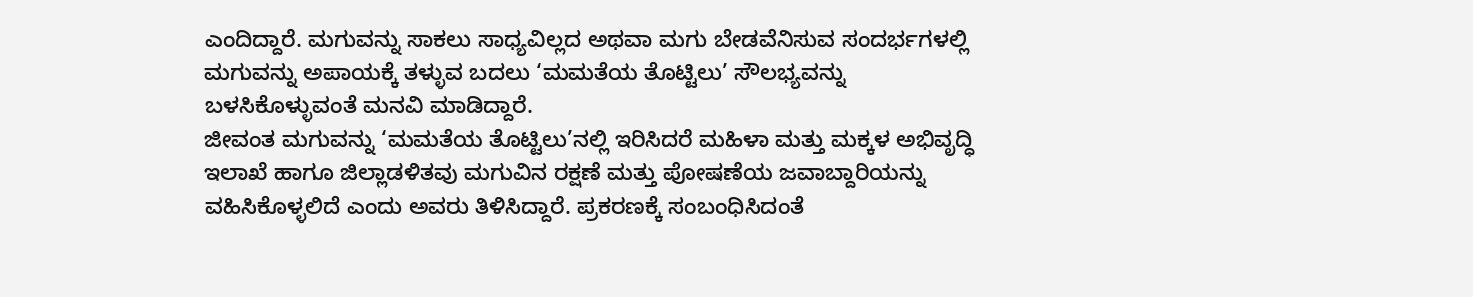ಎಂದಿದ್ದಾರೆ. ಮಗುವನ್ನು ಸಾಕಲು ಸಾಧ್ಯವಿಲ್ಲದ ಅಥವಾ ಮಗು ಬೇಡವೆನಿಸುವ ಸಂದರ್ಭಗಳಲ್ಲಿ ಮಗುವನ್ನು ಅಪಾಯಕ್ಕೆ ತಳ್ಳುವ ಬದಲು ‘ಮಮತೆಯ ತೊಟ್ಟಿಲು’ ಸೌಲಭ್ಯವನ್ನು ಬಳಸಿಕೊಳ್ಳುವಂತೆ ಮನವಿ ಮಾಡಿದ್ದಾರೆ.
ಜೀವಂತ ಮಗುವನ್ನು ‘ಮಮತೆಯ ತೊಟ್ಟಿಲು’ನಲ್ಲಿ ಇರಿಸಿದರೆ ಮಹಿಳಾ ಮತ್ತು ಮಕ್ಕಳ ಅಭಿವೃದ್ಧಿ ಇಲಾಖೆ ಹಾಗೂ ಜಿಲ್ಲಾಡಳಿತವು ಮಗುವಿನ ರಕ್ಷಣೆ ಮತ್ತು ಪೋಷಣೆಯ ಜವಾಬ್ದಾರಿಯನ್ನು ವಹಿಸಿಕೊಳ್ಳಲಿದೆ ಎಂದು ಅವರು ತಿಳಿಸಿದ್ದಾರೆ. ಪ್ರಕರಣಕ್ಕೆ ಸಂಬಂಧಿಸಿದಂತೆ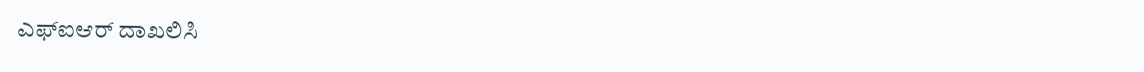ಎಫ್ಐಆರ್ ದಾಖಲಿಸಿ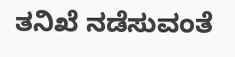ತನಿಖೆ ನಡೆಸುವಂತೆ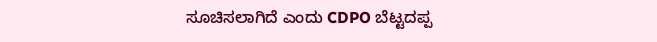ಸೂಚಿಸಲಾಗಿದೆ ಎಂದು CDPO ಬೆಟ್ಟದಪ್ಪ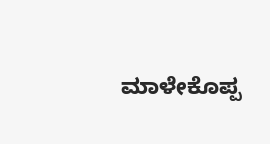ಮಾಳೇಕೊಪ್ಪ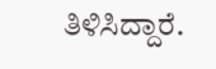ತಿಳಿಸಿದ್ದಾರೆ.